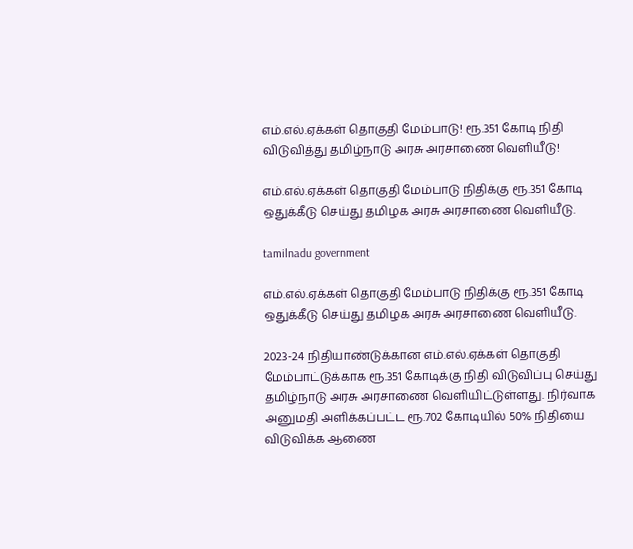எம்.எல்.ஏக்கள் தொகுதி மேம்பாடு! ரூ.351 கோடி நிதி விடுவித்து தமிழ்நாடு அரசு அரசாணை வெளியீடு!

எம்.எல்.ஏக்கள் தொகுதி மேம்பாடு நிதிக்கு ரூ.351 கோடி ஒதுக்கீடு செய்து தமிழக அரசு அரசாணை வெளியீடு.

tamilnadu government

எம்.எல்.ஏக்கள் தொகுதி மேம்பாடு நிதிக்கு ரூ.351 கோடி ஒதுக்கீடு செய்து தமிழக அரசு அரசாணை வெளியீடு.

2023-24 நிதியாண்டுக்கான எம்.எல்.ஏக்கள் தொகுதி மேம்பாட்டுக்காக ரூ.351 கோடிக்கு நிதி விடுவிப்பு செய்து தமிழ்நாடு அரசு அரசாணை வெளியிட்டுள்ளது. நிர்வாக அனுமதி அளிக்கப்பட்ட ரூ.702 கோடியில் 50% நிதியை விடுவிக்க ஆணை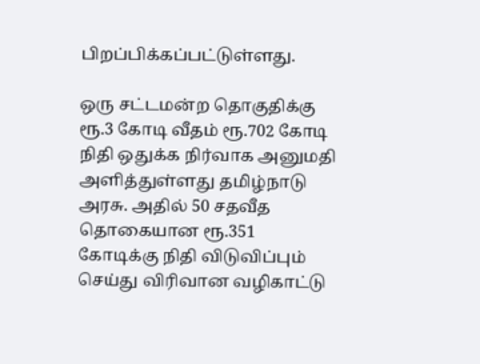பிறப்பிக்கப்பட்டுள்ளது.

ஒரு சட்டமன்ற தொகுதிக்கு ரூ.3 கோடி வீதம் ரூ.702 கோடி நிதி ஒதுக்க நிர்வாக அனுமதி அளித்துள்ளது தமிழ்நாடு அரசு. அதில் 50 சதவீத தொகையான ரூ.351 கோடிக்கு நிதி விடுவிப்பும் செய்து விரிவான வழிகாட்டு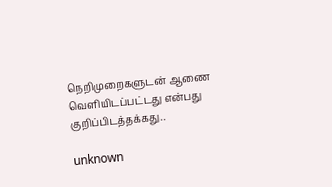நெறிமுறைகளுடன் ஆணை வெளியிடப்பட்டது என்பது குறிப்பிடத்தக்கது..

unknown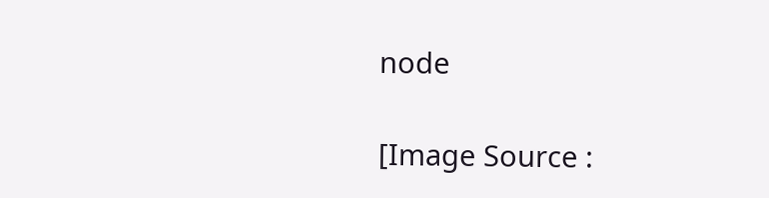node

[Image Source :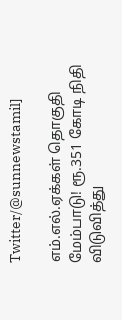Twitter/@sunnewstamil]

எம்.எல்.ஏக்கள் தொகுதி மேம்பாடு! ரூ.351 கோடி நிதி விடுவித்து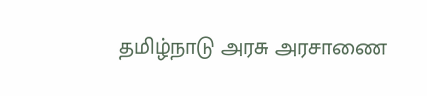தமிழ்நாடு அரசு அரசாணை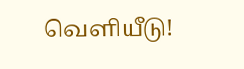வெளியீடு!